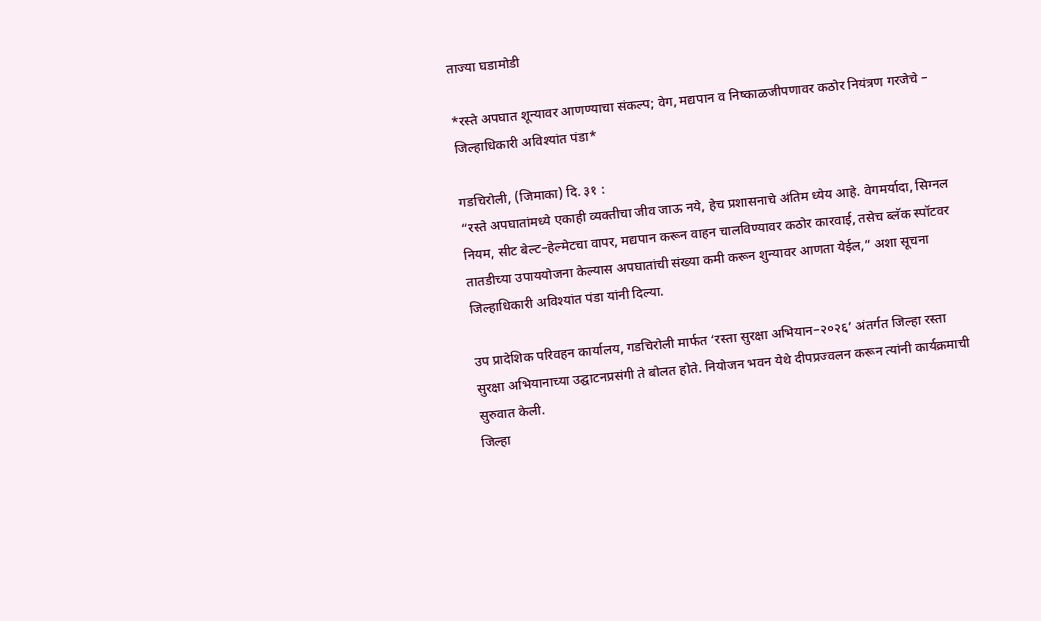ताज्या घडामोडी

*रस्ते अपघात शून्यावर आणण्याचा संकल्प; वेग, मद्यपान व निष्काळजीपणावर कठोर नियंत्रण गरजेचे – जिल्हाधिकारी अविश्यांत पंडा*

गडचिरोली, (जिमाका) दि. ३१ :
“रस्ते अपघातांमध्ये एकाही व्यक्तीचा जीव जाऊ नये, हेच प्रशासनाचे अंतिम ध्येय आहे. वेगमर्यादा, सिग्नल नियम, सीट बेल्ट–हेल्मेटचा वापर, मद्यपान करून वाहन चालविण्यावर कठोर कारवाई, तसेच ब्लॅक स्पॉटवर तातडीच्या उपाययोजना केल्यास अपघातांची संख्या कमी करून शुन्यावर आणता येईल,” अशा सूचना जिल्हाधिकारी अविश्यांत पंडा यांनी दिल्या.

उप प्रादेशिक परिवहन कार्यालय, गडचिरोली मार्फत ‘रस्ता सुरक्षा अभियान–२०२६’ अंतर्गत जिल्हा रस्ता सुरक्षा अभियानाच्या उद्घाटनप्रसंगी ते बोलत होते. नियोजन भवन येथे दीपप्रज्वलन करून त्यांनी कार्यक्रमाची सुरुवात केली.
जिल्हा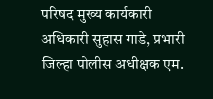परिषद मुख्य कार्यकारी अधिकारी सुहास गाडे, प्रभारी जिल्हा पोलीस अधीक्षक एम.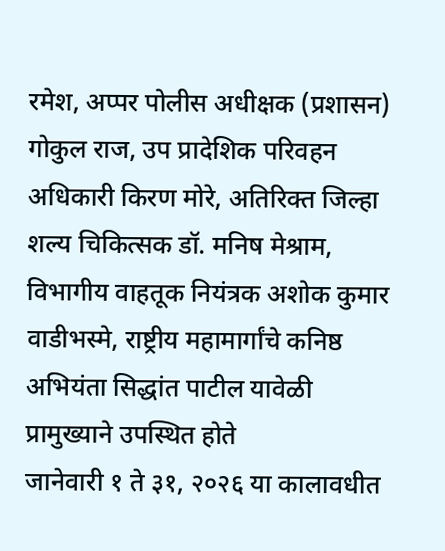रमेश, अप्पर पोलीस अधीक्षक (प्रशासन) गोकुल राज, उप प्रादेशिक परिवहन अधिकारी किरण मोरे, अतिरिक्त जिल्हा शल्य चिकित्सक डॉ. मनिष मेश्राम, विभागीय वाहतूक नियंत्रक अशोक कुमार वाडीभस्मे, राष्ट्रीय महामार्गांचे कनिष्ठ अभियंता सिद्धांत पाटील यावेळी प्रामुख्याने उपस्थित होते
जानेवारी १ ते ३१, २०२६ या कालावधीत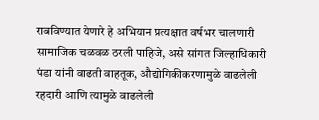राबविण्यात येणारे हे अभियान प्रत्यक्षात वर्षभर चालणारी सामाजिक चळवळ ठरली पाहिजे, असे सांगत जिल्हाधिकारी पंडा यांनी वाढती वाहतूक, औद्योगिकीकरणामुळे वाढलेली रहदारी आणि त्यामुळे वाढलेली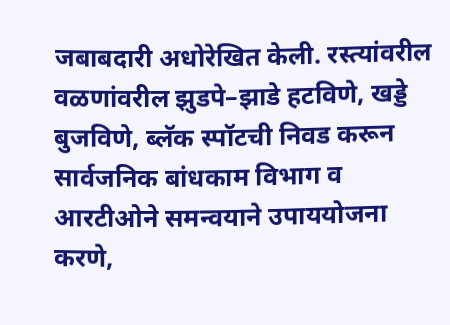जबाबदारी अधोरेखित केली. रस्त्यांवरील वळणांवरील झुडपे–झाडे हटविणे, खड्डे बुजविणे, ब्लॅक स्पॉटची निवड करून सार्वजनिक बांधकाम विभाग व आरटीओने समन्वयाने उपाययोजना करणे,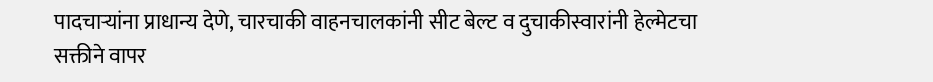पादचाऱ्यांना प्राधान्य देणे, चारचाकी वाहनचालकांनी सीट बेल्ट व दुचाकीस्वारांनी हेल्मेटचा सक्तीने वापर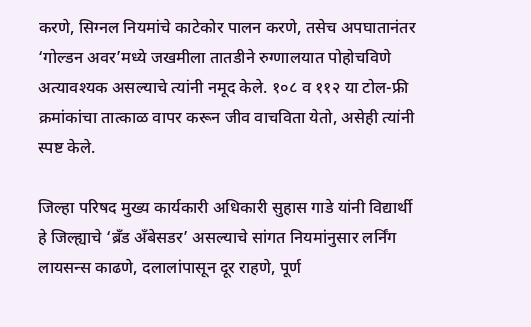करणे, सिग्नल नियमांचे काटेकोर पालन करणे, तसेच अपघातानंतर ‘गोल्डन अवर’मध्ये जखमीला तातडीने रुग्णालयात पोहोचविणे अत्यावश्यक असल्याचे त्यांनी नमूद केले. १०८ व ११२ या टोल-फ्री क्रमांकांचा तात्काळ वापर करून जीव वाचविता येतो, असेही त्यांनी स्पष्ट केले.

जिल्हा परिषद मुख्य कार्यकारी अधिकारी सुहास गाडे यांनी विद्यार्थी हे जिल्ह्याचे ‘ब्रँड अँबेसडर’ असल्याचे सांगत नियमांनुसार लर्निंग लायसन्स काढणे, दलालांपासून दूर राहणे, पूर्ण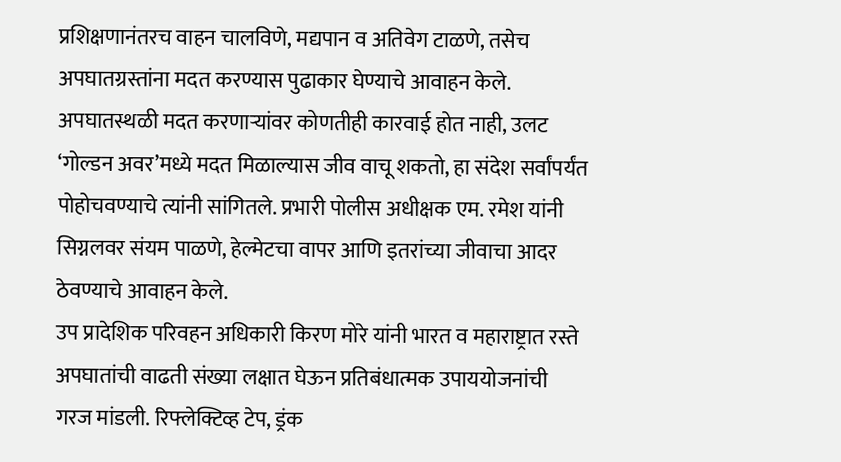प्रशिक्षणानंतरच वाहन चालविणे, मद्यपान व अतिवेग टाळणे, तसेच अपघातग्रस्तांना मदत करण्यास पुढाकार घेण्याचे आवाहन केले. अपघातस्थळी मदत करणाऱ्यांवर कोणतीही कारवाई होत नाही, उलट ‘गोल्डन अवर’मध्ये मदत मिळाल्यास जीव वाचू शकतो, हा संदेश सर्वांपर्यंत पोहोचवण्याचे त्यांनी सांगितले. प्रभारी पोलीस अधीक्षक एम. रमेश यांनी सिग्नलवर संयम पाळणे, हेल्मेटचा वापर आणि इतरांच्या जीवाचा आदर ठेवण्याचे आवाहन केले.
उप प्रादेशिक परिवहन अधिकारी किरण मोरे यांनी भारत व महाराष्ट्रात रस्ते अपघातांची वाढती संख्या लक्षात घेऊन प्रतिबंधात्मक उपाययोजनांची गरज मांडली. रिफ्लेक्टिव्ह टेप, ड्रंक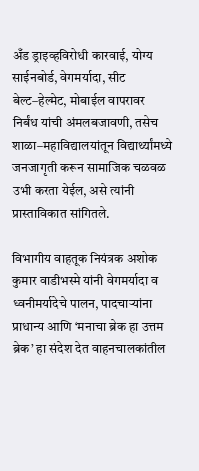अँड ड्राइव्हविरोधी कारवाई, योग्य साईनबोर्ड, वेगमर्यादा, सीट बेल्ट–हेल्मेट, मोबाईल वापरावर निर्बंध यांची अंमलबजावणी, तसेच शाळा–महाविद्यालयांतून विद्यार्थ्यांमध्ये जनजागृती करून सामाजिक चळवळ उभी करता येईल, असे त्यांनी प्रास्ताविकात सांगितले.

विभागीय वाहतूक नियंत्रक अशोक कुमार वाडीभस्मे यांनी वेगमर्यादा व ध्वनीमर्यादेचे पालन, पादचाऱ्यांना प्राधान्य आणि ‘मनाचा ब्रेक हा उत्तम ब्रेक’ हा संदेश देत वाहनचालकांतील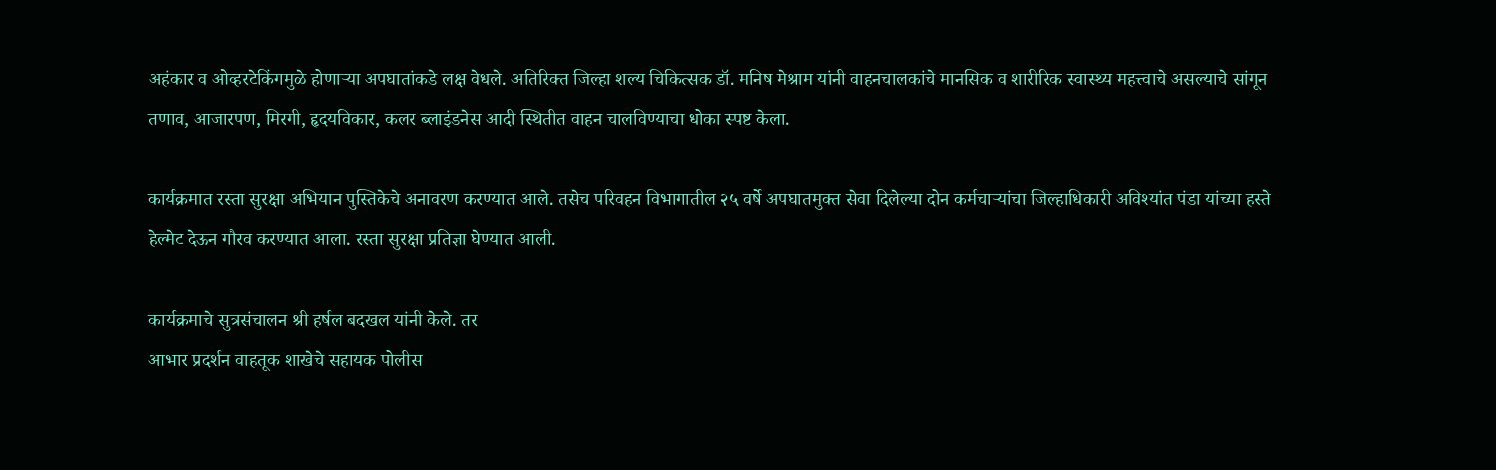अहंकार व ओव्हरटेकिंगमुळे होणाऱ्या अपघातांकडे लक्ष वेधले. अतिरिक्त जिल्हा शल्य चिकित्सक डॉ. मनिष मेश्राम यांनी वाहनचालकांचे मानसिक व शारीरिक स्वास्थ्य महत्त्वाचे असल्याचे सांगून तणाव, आजारपण, मिरगी, हृदयविकार, कलर ब्लाइंडनेस आदी स्थितीत वाहन चालविण्याचा धोका स्पष्ट केला.

कार्यक्रमात रस्ता सुरक्षा अभियान पुस्तिकेचे अनावरण करण्यात आले. तसेच परिवहन विभागातील २५ वर्षे अपघातमुक्त सेवा दिलेल्या दोन कर्मचाऱ्यांचा जिल्हाधिकारी अविश्यांत पंडा यांच्या हस्ते हेल्मेट देऊन गौरव करण्यात आला. रस्ता सुरक्षा प्रतिज्ञा घेण्यात आली.

कार्यक्रमाचे सुत्रसंचालन श्री हर्षल बदखल यांनी केले. तर
आभार प्रदर्शन वाहतूक शाखेचे सहायक पोलीस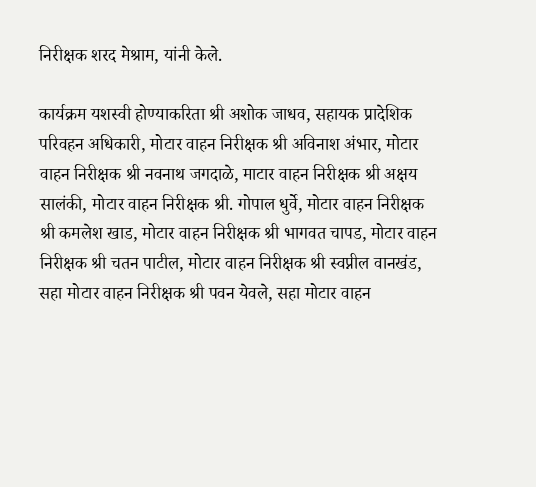निरीक्षक शरद मेश्राम, यांनी केले.

कार्यक्रम यशस्वी होण्याकरिता श्री अशोक जाधव, सहायक प्रादेशिक परिवहन अधिकारी, मोटार वाहन निरीक्षक श्री अविनाश अंभार, मोटार वाहन निरीक्षक श्री नवनाथ जगदाळे, माटार वाहन निरीक्षक श्री अक्षय सालंकी, मोटार वाहन निरीक्षक श्री. गोपाल धुर्वे, मोटार वाहन निरीक्षक श्री कमलेश खाड, मोटार वाहन निरीक्षक श्री भागवत चापड, मोटार वाहन निरीक्षक श्री चतन पाटील, मोटार वाहन निरीक्षक श्री स्वप्नील वानखंड, सहा मोटार वाहन निरीक्षक श्री पवन येवले, सहा मोटार वाहन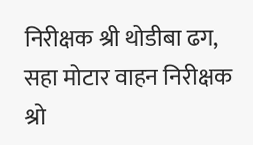निरीक्षक श्री थोडीबा ढग, सहा मोटार वाहन निरीक्षक श्रो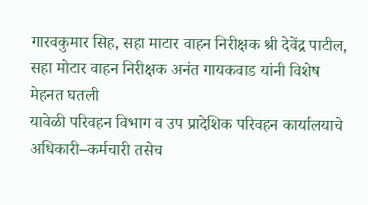गारवकुमार सिह, सहा माटार वाहन निरीक्षक श्री देवेंद्र पाटील, सहा मोटार वाहन निरीक्षक अनंत गायकवाड यांनी विशेष मेहनत घतली
यावेळी परिवहन विभाग व उप प्रादेशिक परिवहन कार्यालयाचे अधिकारी–कर्मचारी तसेच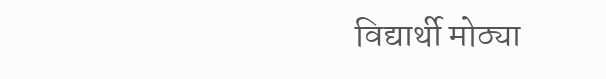विद्यार्थी मोठ्या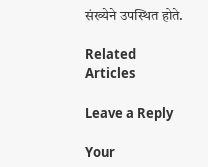संख्येने उपस्थित होते.

Related Articles

Leave a Reply

Your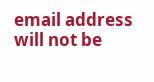email address will not be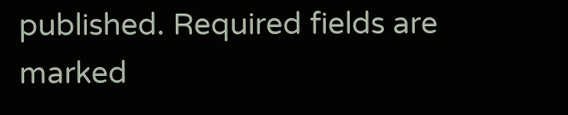published. Required fields are marked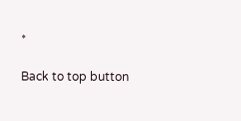*

Back to top button